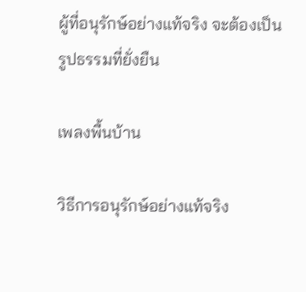ผู้ที่อนุรักษ์อย่างแท้จริง จะต้องเป็นรูปธรรมที่ยั่งยืน

เพลงพื้นบ้าน

วิธีการอนุรักษ์อย่างแท้จริง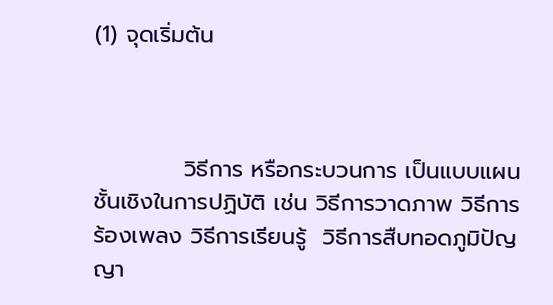(1) จุดเริ่มต้น



           วิธีการ หรือกระบวนการ เป็นแบบแผน ชั้นเชิงในการปฏิบัติ เช่น วิธีการวาดภาพ วิธีการร้องเพลง วิธีการเรียนรู้  วิธีการสืบทอดภูมิปัญญา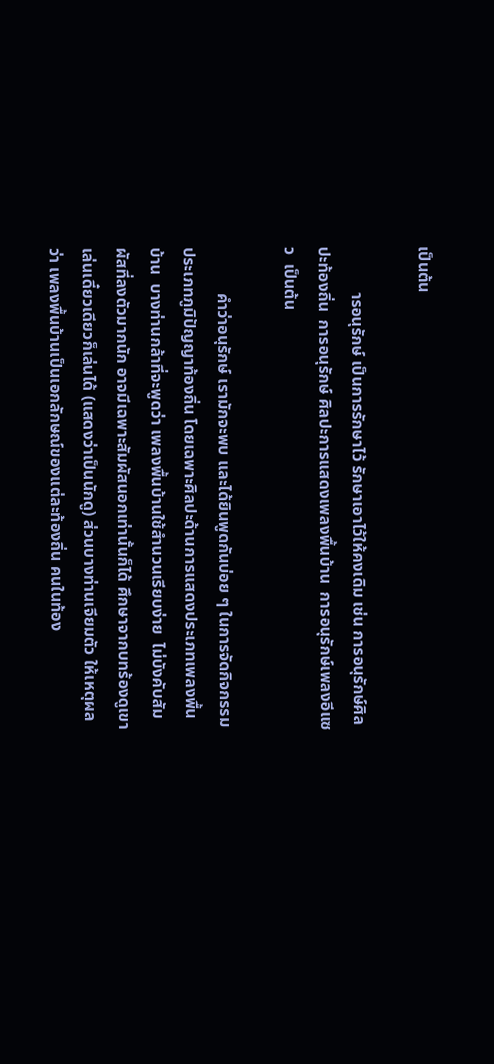เป็นต้น

           ารอนุรักษ์ เป็นการรักษาไว้ รักษาเอาไว้ให้คงเดิม เช่น การอนุรักษ์ศิลปะท้องถิ่น  การอนุรักษ์ ศิลปะการแสดงเพลงพื้นบ้าน  การอนุรักษ์เพลงอีแซว  เป็นต้น

           คำว่าอนุรักษ์ เรามักจะพบ และได้ยินพูดกันบ่อย ๆ ในการจัดกิจกรรมประเภทภูมิปัญญาท้องถิ่น โดยเฉพาะศิลปะด้านการแสดงประเภทเพลงพื้นบ้าน  บางท่านกล้าที่จะพูดว่า เพลงพื้นบ้านใช้สำนวนเรียบง่าย  ไม่บังคับสัมผัสที่ลงตัวมากนัก อาจมีเฉพาะสัมผัสนอกเท่านั้นก็ได้ ศึกษาจากบทร้องดูเขาเล่นเดี๋ยวเดียวก็เล่นได้ (แสดงว่าเป็นนักดู) ส่วนบางท่านเจียมตัว ให้เหตุผลว่า เพลงพื้นบ้านเป็นเอกลักษณ์ของแต่ละท้องถิ่น คนในท้อง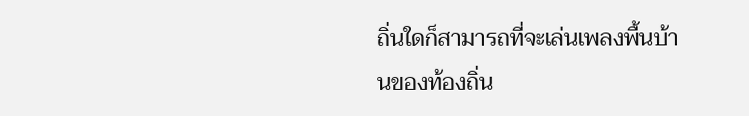ถิ่นใดก็สามารถที่จะเล่นเพลงพื้นบ้านของท้องถิ่น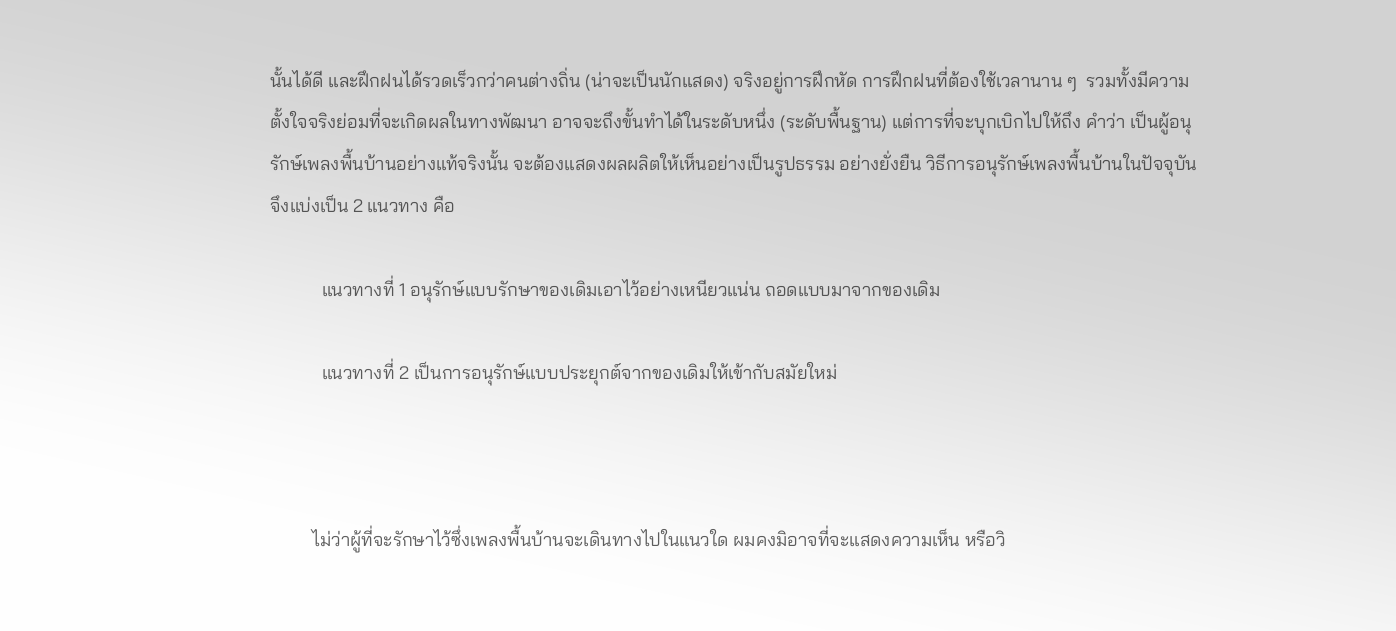นั้นได้ดี และฝึกฝนได้รวดเร็วกว่าคนต่างถิ่น (น่าจะเป็นนักแสดง) จริงอยู่การฝึกหัด การฝึกฝนที่ต้องใช้เวลานาน ๆ  รวมทั้งมีความตั้งใจจริงย่อมที่จะเกิดผลในทางพัฒนา อาจจะถึงขั้นทำได้ในระดับหนึ่ง (ระดับพื้นฐาน) แต่การที่จะบุกเบิกไปให้ถึง คำว่า เป็นผู้อนุรักษ์เพลงพื้นบ้านอย่างแท้จริงนั้น จะต้องแสดงผลผลิตให้เห็นอย่างเป็นรูปธรรม อย่างยั่งยืน วิธีการอนุรักษ์เพลงพื้นบ้านในปัจจุบัน จึงแบ่งเป็น 2 แนวทาง คือ

           แนวทางที่ 1 อนุรักษ์แบบรักษาของเดิมเอาไว้อย่างเหนียวแน่น ถอดแบบมาจากของเดิม

           แนวทางที่ 2 เป็นการอนุรักษ์แบบประยุกต์จากของเดิมให้เข้ากับสมัยใหม่



         ไม่ว่าผู้ที่จะรักษาไว้ซึ่งเพลงพื้นบ้านจะเดินทางไปในแนวใด ผมคงมิอาจที่จะแสดงความเห็น หรือวิ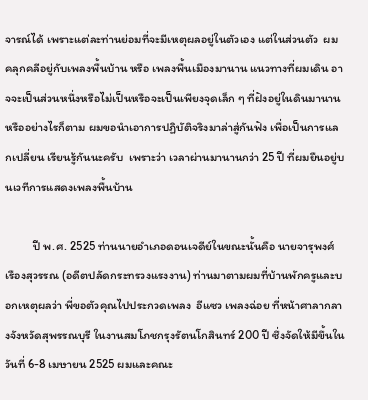จารณ์ได้ เพราะแต่ละท่านย่อมที่จะมีเหตุผลอยู่ในตัวเอง แต่ในส่วนตัว  ผมคลุกคลีอยู่กับเพลงพื้นบ้าน หรือ เพลงพื้นเมืองมานาน แนวทางที่ผมเดิน อาจจะเป็นส่วนหนึ่งหรือไม่เป็นหรือจะเป็นเพียงจุดเล็ก ๆ ที่ฝังอยู่ในดินมานานหรืออย่างไรก็ตาม ผมขอนำเอาการปฏิบัติจริงมาล่าสู่กันฟัง เพื่อเป็นการแลกเปลี่ยน เรียนรู้กันนะครับ  เพราะว่า เวลาผ่านมานานกว่า 25 ปี ที่ผมยืนอยู่บนเวทีการแสดงเพลงพื้นบ้าน

          ปี พ.ศ. 2525 ท่านนายอำเภอดอนเจดีย์ในขณะนั้นคือ นายจารุพงศ์ เรืองสุวรรณ (อดีตปลัดกระทรวงแรงงาน) ท่านมาตามผมที่บ้านพักครูและบอกเหตุผลว่า พี่ขอตัวคุณไปประกวดเพลง  อีแซว เพลงฉ่อย ที่หน้าศาลากลางจังหวัดสุพรรณบุรี ในงานสมโภชกรุงรัตนโกสินทร์ 200 ปี ซึ่งจัดให้มีขึ้นในวันที่ 6-8 เมษายน 2525 ผมและคณะ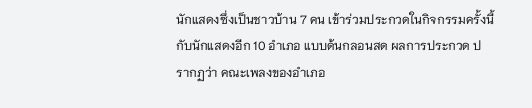นักแสดงซึ่งเป็นชาวบ้าน 7 คน เข้าร่วมประกวดในกิจกรรมครั้งนี้กับนักแสดงอีก 10 อำเภอ แบบด้นกลอนสด ผลการประกวด ปรากฏว่า คณะเพลงของอำเภอ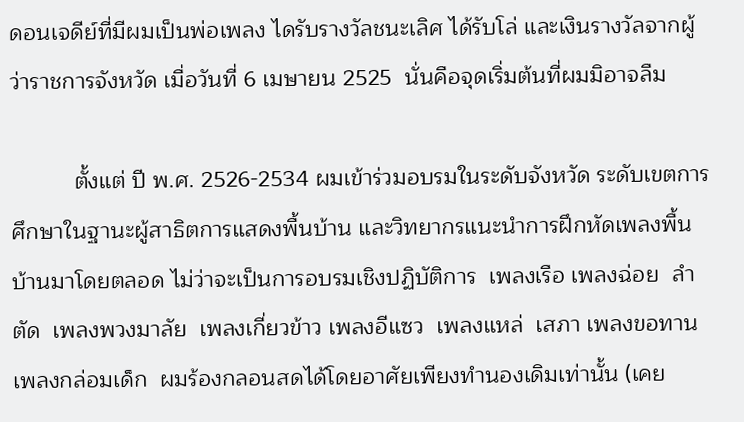ดอนเจดีย์ที่มีผมเป็นพ่อเพลง ไดรับรางวัลชนะเลิศ ได้รับโล่ และเงินรางวัลจากผู้ว่าราชการจังหวัด เมื่อวันที่ 6 เมษายน 2525  นั่นคือจุดเริ่มต้นที่ผมมิอาจลืม

          ตั้งแต่ ปี พ.ศ. 2526-2534 ผมเข้าร่วมอบรมในระดับจังหวัด ระดับเขตการศึกษาในฐานะผู้สาธิตการแสดงพื้นบ้าน และวิทยากรแนะนำการฝึกหัดเพลงพื้นบ้านมาโดยตลอด ไม่ว่าจะเป็นการอบรมเชิงปฏิบัติการ  เพลงเรือ เพลงฉ่อย  ลำตัด  เพลงพวงมาลัย  เพลงเกี่ยวข้าว เพลงอีแซว  เพลงแหล่  เสภา เพลงขอทาน เพลงกล่อมเด็ก  ผมร้องกลอนสดได้โดยอาศัยเพียงทำนองเดิมเท่านั้น (เคย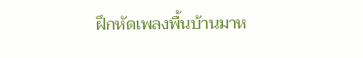ฝึกหัดเพลงพื้นบ้านมาห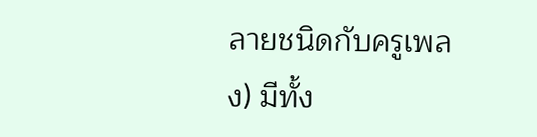ลายชนิดกับครูเพลง) มีทั้ง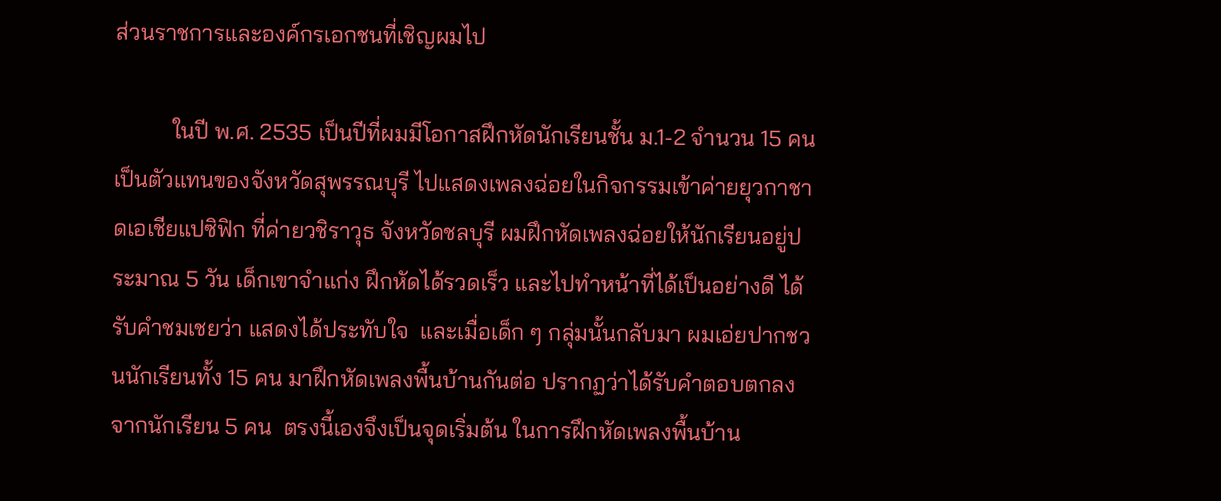ส่วนราชการและองค์กรเอกชนที่เชิญผมไป

          ในปี พ.ศ. 2535 เป็นปีที่ผมมีโอกาสฝึกหัดนักเรียนชั้น ม.1-2 จำนวน 15 คน เป็นตัวแทนของจังหวัดสุพรรณบุรี ไปแสดงเพลงฉ่อยในกิจกรรมเข้าค่ายยุวกาชาดเอเชียแปซิฟิก ที่ค่ายวชิราวุธ จังหวัดชลบุรี ผมฝึกหัดเพลงฉ่อยให้นักเรียนอยู่ประมาณ 5 วัน เด็กเขาจำแก่ง ฝึกหัดได้รวดเร็ว และไปทำหน้าที่ได้เป็นอย่างดี ได้รับคำชมเชยว่า แสดงได้ประทับใจ  และเมื่อเด็ก ๆ กลุ่มนั้นกลับมา ผมเอ่ยปากชวนนักเรียนทั้ง 15 คน มาฝึกหัดเพลงพื้นบ้านกันต่อ ปรากฏว่าได้รับคำตอบตกลงจากนักเรียน 5 คน  ตรงนี้เองจึงเป็นจุดเริ่มต้น ในการฝึกหัดเพลงพื้นบ้าน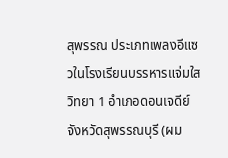สุพรรณ ประเภทเพลงอีแซวในโรงเรียนบรรหารแจ่มใสวิทยา 1 อำเภอดอนเจดีย์  จังหวัดสุพรรณบุรี (ผม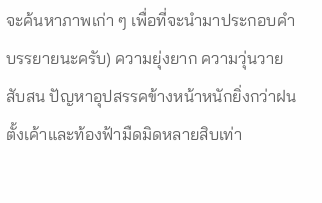จะค้นหาภาพเก่า ๆ เพื่อที่จะนำมาประกอบคำบรรยายนะครับ) ความยุ่งยาก ความวุ่นวายสับสน ปัญหาอุปสรรคข้างหน้าหนักยิ่งกว่าฝนตั้งเค้าและท้องฟ้ามืดมิดหลายสิบเท่า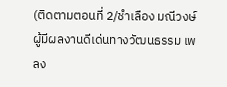(ติดตามตอนที่ 2/ชำเลือง มณีวงษ์ ผู้มีผลงานดีเด่นทางวัฒนธรรม เพลง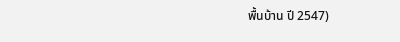พื้นบ้าน ปี 2547)